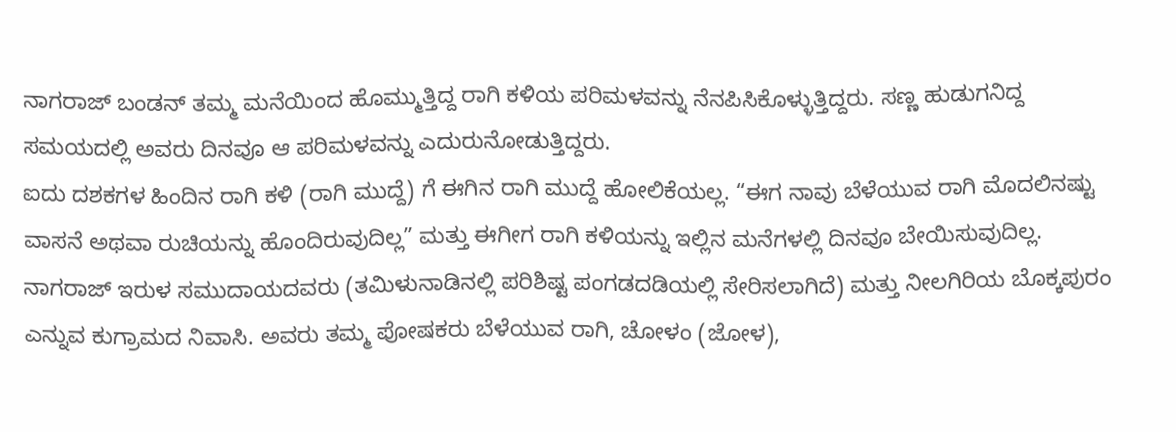ನಾಗರಾಜ್ ಬಂಡನ್ ತಮ್ಮ ಮನೆಯಿಂದ ಹೊಮ್ಮುತ್ತಿದ್ದ ರಾಗಿ ಕಳಿಯ ಪರಿಮಳವನ್ನು ನೆನಪಿಸಿಕೊಳ್ಳುತ್ತಿದ್ದರು. ಸಣ್ಣ ಹುಡುಗನಿದ್ದ ಸಮಯದಲ್ಲಿ ಅವರು ದಿನವೂ ಆ ಪರಿಮಳವನ್ನು ಎದುರುನೋಡುತ್ತಿದ್ದರು.
ಐದು ದಶಕಗಳ ಹಿಂದಿನ ರಾಗಿ ಕಳಿ (ರಾಗಿ ಮುದ್ದೆ) ಗೆ ಈಗಿನ ರಾಗಿ ಮುದ್ದೆ ಹೋಲಿಕೆಯಲ್ಲ. “ಈಗ ನಾವು ಬೆಳೆಯುವ ರಾಗಿ ಮೊದಲಿನಷ್ಟು ವಾಸನೆ ಅಥವಾ ರುಚಿಯನ್ನು ಹೊಂದಿರುವುದಿಲ್ಲ” ಮತ್ತು ಈಗೀಗ ರಾಗಿ ಕಳಿಯನ್ನು ಇಲ್ಲಿನ ಮನೆಗಳಲ್ಲಿ ದಿನವೂ ಬೇಯಿಸುವುದಿಲ್ಲ.
ನಾಗರಾಜ್ ಇರುಳ ಸಮುದಾಯದವರು (ತಮಿಳುನಾಡಿನಲ್ಲಿ ಪರಿಶಿಷ್ಟ ಪಂಗಡದಡಿಯಲ್ಲಿ ಸೇರಿಸಲಾಗಿದೆ) ಮತ್ತು ನೀಲಗಿರಿಯ ಬೊಕ್ಕಪುರಂ ಎನ್ನುವ ಕುಗ್ರಾಮದ ನಿವಾಸಿ. ಅವರು ತಮ್ಮ ಪೋಷಕರು ಬೆಳೆಯುವ ರಾಗಿ, ಚೋಳಂ (ಜೋಳ),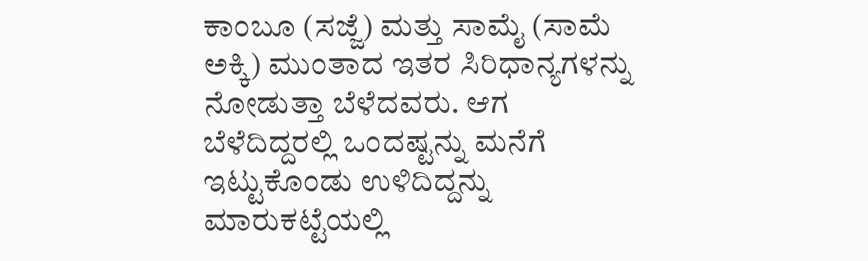ಕಾಂಬೂ (ಸಜ್ಜೆ) ಮತ್ತು ಸಾಮೈ (ಸಾಮೆ ಅಕ್ಕಿ) ಮುಂತಾದ ಇತರ ಸಿರಿಧಾನ್ಯಗಳನ್ನು ನೋಡುತ್ತಾ ಬೆಳೆದವರು. ಆಗ ಬೆಳೆದಿದ್ದರಲ್ಲಿ ಒಂದಷ್ಟನ್ನು ಮನೆಗೆ ಇಟ್ಟುಕೊಂಡು ಉಳಿದಿದ್ದನ್ನು ಮಾರುಕಟ್ಟೆಯಲ್ಲಿ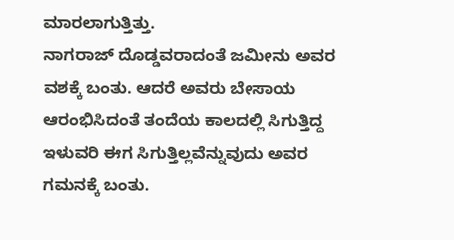ಮಾರಲಾಗುತ್ತಿತ್ತು.
ನಾಗರಾಜ್ ದೊಡ್ಡವರಾದಂತೆ ಜಮೀನು ಅವರ ವಶಕ್ಕೆ ಬಂತು. ಆದರೆ ಅವರು ಬೇಸಾಯ ಆರಂಭಿಸಿದಂತೆ ತಂದೆಯ ಕಾಲದಲ್ಲಿ ಸಿಗುತ್ತಿದ್ದ ಇಳುವರಿ ಈಗ ಸಿಗುತ್ತಿಲ್ಲವೆನ್ನುವುದು ಅವರ ಗಮನಕ್ಕೆ ಬಂತು.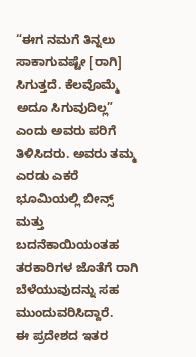“ಈಗ ನಮಗೆ ತಿನ್ನಲು ಸಾಕಾಗುವಷ್ಟೇ [ರಾಗಿ] ಸಿಗುತ್ತದೆ. ಕೆಲವೊಮ್ಮೆ ಅದೂ ಸಿಗುವುದಿಲ್ಲ” ಎಂದು ಅವರು ಪರಿಗೆ ತಿಳಿಸಿದರು. ಅವರು ತಮ್ಮ ಎರಡು ಎಕರೆ ಭೂಮಿಯಲ್ಲಿ ಬೀನ್ಸ್ ಮತ್ತು ಬದನೆಕಾಯಿಯಂತಹ ತರಕಾರಿಗಳ ಜೊತೆಗೆ ರಾಗಿ ಬೆಳೆಯುವುದನ್ನು ಸಹ ಮುಂದುವರಿಸಿದ್ದಾರೆ.
ಈ ಪ್ರದೇಶದ ಇತರ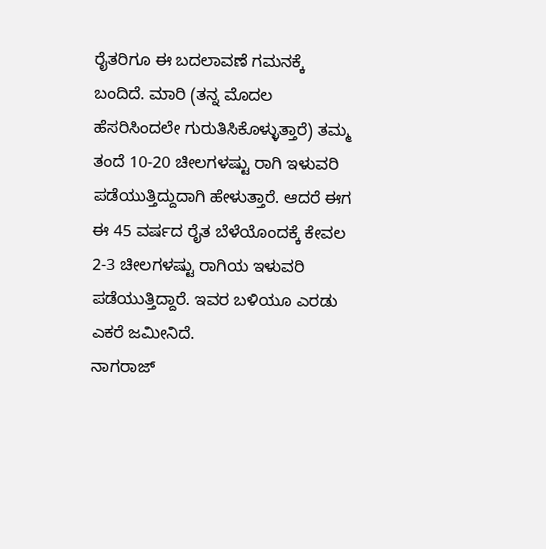ರೈತರಿಗೂ ಈ ಬದಲಾವಣೆ ಗಮನಕ್ಕೆ ಬಂದಿದೆ. ಮಾರಿ (ತನ್ನ ಮೊದಲ ಹೆಸರಿಸಿಂದಲೇ ಗುರುತಿಸಿಕೊಳ್ಳುತ್ತಾರೆ) ತಮ್ಮ ತಂದೆ 10-20 ಚೀಲಗಳಷ್ಟು ರಾಗಿ ಇಳುವರಿ ಪಡೆಯುತ್ತಿದ್ದುದಾಗಿ ಹೇಳುತ್ತಾರೆ. ಆದರೆ ಈಗ ಈ 45 ವರ್ಷದ ರೈತ ಬೆಳೆಯೊಂದಕ್ಕೆ ಕೇವಲ 2-3 ಚೀಲಗಳಷ್ಟು ರಾಗಿಯ ಇಳುವರಿ ಪಡೆಯುತ್ತಿದ್ದಾರೆ. ಇವರ ಬಳಿಯೂ ಎರಡು ಎಕರೆ ಜಮೀನಿದೆ.
ನಾಗರಾಜ್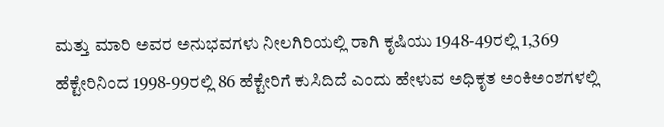ಮತ್ತು ಮಾರಿ ಅವರ ಅನುಭವಗಳು ನೀಲಗಿರಿಯಲ್ಲಿ ರಾಗಿ ಕೃಷಿಯು 1948-49ರಲ್ಲಿ 1,369 ಹೆಕ್ಟೇರಿನಿಂದ 1998-99ರಲ್ಲಿ 86 ಹೆಕ್ಟೇರಿಗೆ ಕುಸಿದಿದೆ ಎಂದು ಹೇಳುವ ಅಧಿಕೃತ ಅಂಕಿಅಂಶಗಳಲ್ಲಿ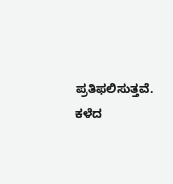ಪ್ರತಿಫಲಿಸುತ್ತವೆ.
ಕಳೆದ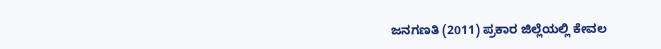ಜನಗಣತಿ (2011) ಪ್ರಕಾರ ಜಿಲ್ಲೆಯಲ್ಲಿ ಕೇವಲ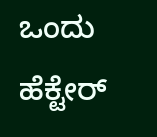ಒಂದು ಹೆಕ್ಟೇರ್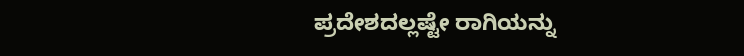ಪ್ರದೇಶದಲ್ಲಷ್ಟೇ ರಾಗಿಯನ್ನು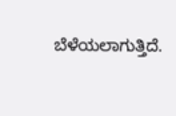ಬೆಳೆಯಲಾಗುತ್ತಿದೆ.